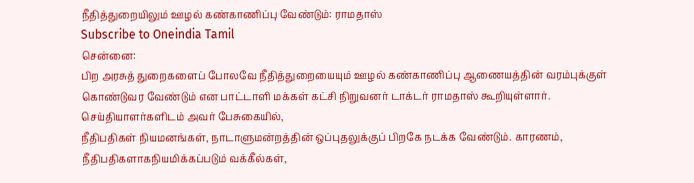நீதித்துறையிலும் ஊழல் கண்காணிப்பு வேண்டும்: ராமதாஸ்
Subscribe to Oneindia Tamil
சென்னை:
பிற அரசுத் துறைகளைப் போலவே நீதித்துறையையும் ஊழல் கண்காணிப்பு ஆணையத்தின் வரம்புக்குள் கொண்டுவர வேண்டும் என பாட்டாளி மக்கள் கட்சி நிறுவனர் டாக்டர் ராமதாஸ் கூறியுள்ளார்.
செய்தியாளர்களிடம் அவர் பேசுகையில்,
நீதிபதிகள் நியமனங்கள், நாடாளுமன்றத்தின் ஒப்புதலுக்குப் பிறகே நடக்க வேண்டும். காரணம், நீதிபதிகளாகநியமிக்கப்படும் வக்கீல்கள்,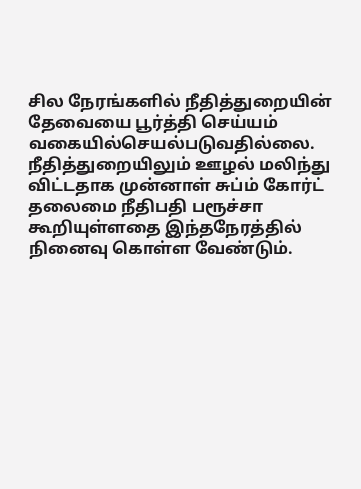சில நேரங்களில் நீதித்துறையின் தேவையை பூர்த்தி செய்யம் வகையில்செயல்படுவதில்லை.
நீதித்துறையிலும் ஊழல் மலிந்து விட்டதாக முன்னாள் சுப்ம் கோர்ட் தலைமை நீதிபதி பரூச்சா கூறியுள்ளதை இந்தநேரத்தில் நினைவு கொள்ள வேண்டும்.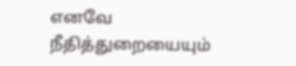எனவே நீதித்துறையையும்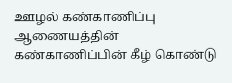ஊழல் கண்காணிப்பு ஆணையத்தின் கண்காணிப்பின் கீழ் கொண்டு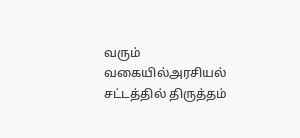வரும் வகையில்அரசியல் சட்டத்தில் திருத்தம்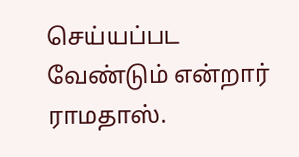செய்யப்பட வேண்டும் என்றார் ராமதாஸ்.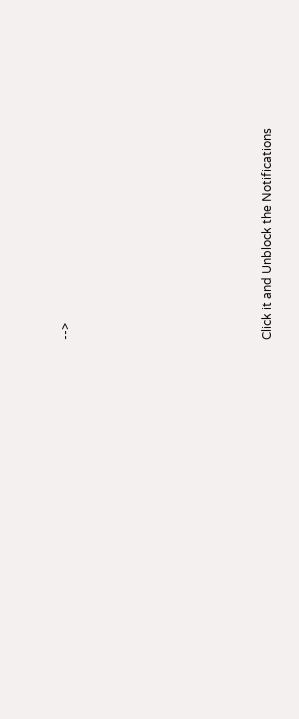-->












Click it and Unblock the Notifications